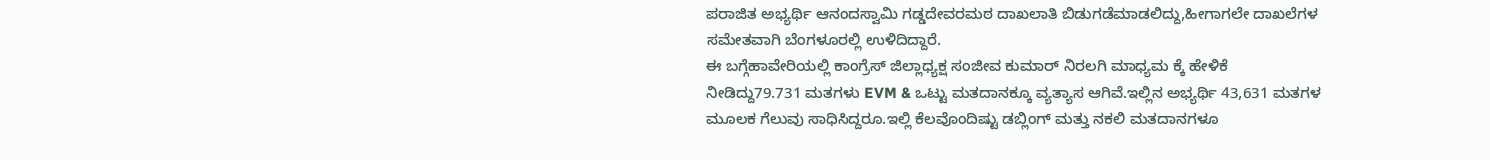ಪರಾಜಿತ ಅಭ್ಯರ್ಥಿ ಆನಂದಸ್ವಾಮಿ ಗಡ್ಡದೇವರಮಠ ದಾಖಲಾತಿ ಬಿಡುಗಡೆಮಾಡಲಿದ್ದು,ಹೀಗಾಗಲೇ ದಾಖಲೆಗಳ ಸಮೇತವಾಗಿ ಬೆಂಗಳೂರಲ್ಲಿ ಉಳಿದಿದ್ದಾರೆ.
ಈ ಬಗ್ಗೆಹಾವೇರಿಯಲ್ಲಿ ಕಾಂಗ್ರೆಸ್ ಜಿಲ್ಲಾಧ್ಯಕ್ಷ ಸಂಜೀವ ಕುಮಾರ್ ನಿರಲಗಿ ಮಾಧ್ಯಮ ಕ್ಕೆ ಹೇಳಿಕೆ ನೀಡಿದ್ದು79.731 ಮತಗಳು EVM & ಒಟ್ಟು ಮತದಾನಕ್ಕೂ ವ್ಯತ್ಯಾಸ ಆಗಿವೆ.ಇಲ್ಲಿನ ಅಭ್ಯರ್ಥಿ 43,631 ಮತಗಳ ಮೂಲಕ ಗೆಲುವು ಸಾಧಿಸಿದ್ದರೂ.ಇಲ್ಲಿ ಕೆಲವೊಂದಿಷ್ಟು ಡಬ್ಲಿಂಗ್ ಮತ್ತು ನಕಲಿ ಮತದಾನಗಳೂ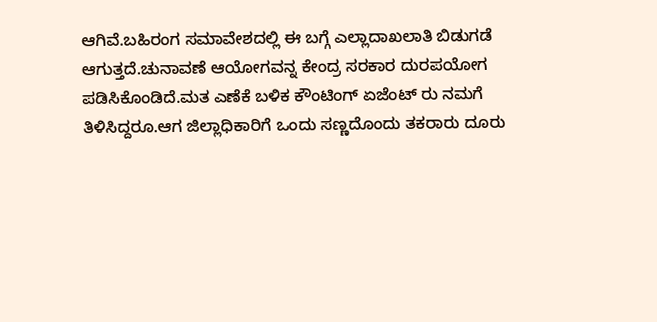ಆಗಿವೆ.ಬಹಿರಂಗ ಸಮಾವೇಶದಲ್ಲಿ ಈ ಬಗ್ಗೆ ಎಲ್ಲಾದಾಖಲಾತಿ ಬಿಡುಗಡೆ ಆಗುತ್ತದೆ.ಚುನಾವಣೆ ಆಯೋಗವನ್ನ ಕೇಂದ್ರ ಸರಕಾರ ದುರಪಯೋಗ ಪಡಿಸಿಕೊಂಡಿದೆ.ಮತ ಎಣೆಕೆ ಬಳಿಕ ಕೌಂಟಿಂಗ್ ಏಜೆಂಟ್ ರು ನಮಗೆ ತಿಳಿಸಿದ್ದರೂ.ಆಗ ಜಿಲ್ಲಾಧಿಕಾರಿಗೆ ಒಂದು ಸಣ್ಣದೊಂದು ತಕರಾರು ದೂರು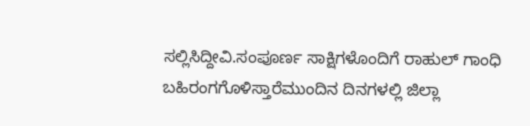ಸಲ್ಲಿಸಿದ್ದೀವಿ.ಸಂಪೂರ್ಣ ಸಾಕ್ಷಿಗಳೊಂದಿಗೆ ರಾಹುಲ್ ಗಾಂಧಿ ಬಹಿರಂಗಗೊಳಿಸ್ತಾರೆಮುಂದಿನ ದಿನಗಳಲ್ಲಿ ಜಿಲ್ಲಾ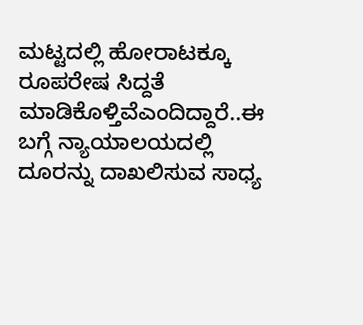ಮಟ್ಟದಲ್ಲಿ ಹೋರಾಟಕ್ಕೂ ರೂಪರೇಷ ಸಿದ್ದತೆ ಮಾಡಿಕೊಳ್ತಿವೆಎಂದಿದ್ದಾರೆ..ಈ ಬಗ್ಗೆ ನ್ಯಾಯಾಲಯದಲ್ಲಿ ದೂರನ್ನು ದಾಖಲಿಸುವ ಸಾಧ್ಯ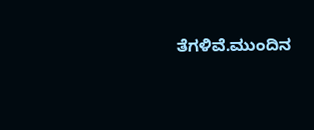ತೆಗಳಿವೆ.ಮುಂದಿನ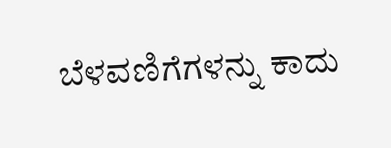ಬೆಳವಣಿಗೆಗಳನ್ನು ಕಾದು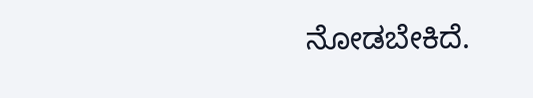ನೋಡಬೇಕಿದೆ.